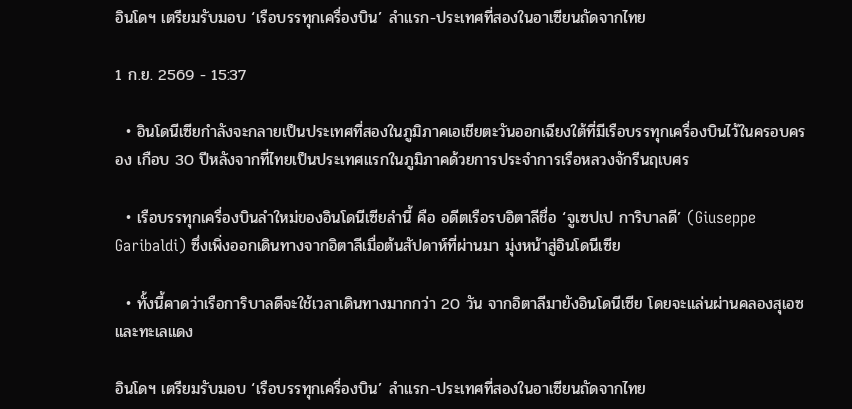อินโดฯ เตรียมรับมอบ ‘เรือบรรทุกเครื่องบิน’ ลำแรก-ประเทศที่สองในอาเซียนถัดจากไทย

1 ก.ย. 2569 - 15:37

  • อินโดนีเซียกำลังจะกลายเป็นประเทศที่สองในภูมิภาคเอเชียตะวันออกเฉียงใต้ที่มีเรือบรรทุกเครื่องบินไว้ในครอบครอง เกือบ 30 ปีหลังจากที่ไทยเป็นประเทศแรกในภูมิภาคด้วยการประจำการเรือหลวงจักรีนฤเบศร

  • เรือบรรทุกเครื่องบินลำใหม่ของอินโดนีเซียลำนี้ คือ อดีตเรือรบอิตาลีชื่อ ‘จูเซปเป การิบาลดี’ (Giuseppe Garibaldi) ซึ่งเพิ่งออกเดินทางจากอิตาลีเมื่อต้นสัปดาห์ที่ผ่านมา มุ่งหน้าสู่อินโดนีเซีย

  • ทั้งนี้คาดว่าเรือการิบาลดีจะใช้เวลาเดินทางมากกว่า 20 วัน จากอิตาลีมายังอินโดนีเซีย โดยจะแล่นผ่านคลองสุเอซและทะเลแดง

อินโดฯ เตรียมรับมอบ ‘เรือบรรทุกเครื่องบิน’ ลำแรก-ประเทศที่สองในอาเซียนถัดจากไทย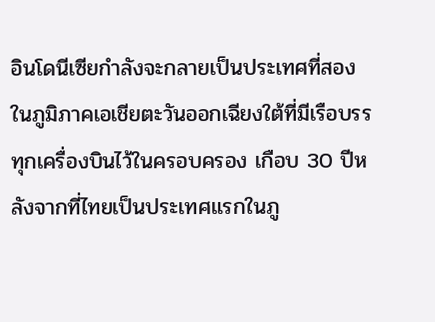อินโดนีเซียกำลังจะกลายเป็นประเทศที่สองในภูมิภาคเอเชียตะวันออกเฉียงใต้ที่มีเรือบรรทุกเครื่องบินไว้ในครอบครอง เกือบ 30 ปีหลังจากที่ไทยเป็นประเทศแรกในภู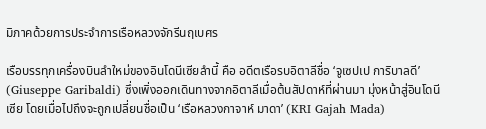มิภาคด้วยการประจำการเรือหลวงจักรีนฤเบศร

เรือบรรทุกเครื่องบินลำใหม่ของอินโดนีเซียลำนี้ คือ อดีตเรือรบอิตาลีชื่อ ‘จูเซปเป การิบาลดี’ (Giuseppe Garibaldi) ซึ่งเพิ่งออกเดินทางจากอิตาลีเมื่อต้นสัปดาห์ที่ผ่านมา มุ่งหน้าสู่อินโดนีเซีย โดยเมื่อไปถึงจะถูกเปลี่ยนชื่อเป็น ‘เรือหลวงกาจาห์ มาดา’ (KRI Gajah Mada)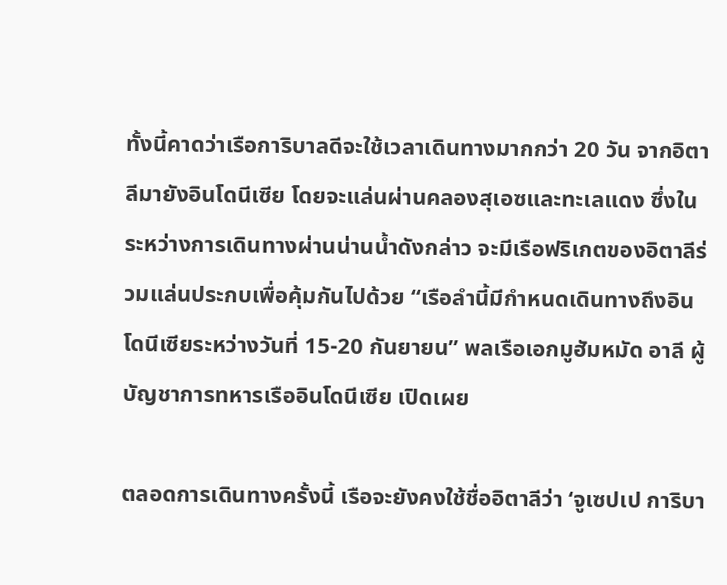ทั้งนี้คาดว่าเรือการิบาลดีจะใช้เวลาเดินทางมากกว่า 20 วัน จากอิตาลีมายังอินโดนีเซีย โดยจะแล่นผ่านคลองสุเอซและทะเลแดง ซึ่งในระหว่างการเดินทางผ่านน่านน้ำดังกล่าว จะมีเรือฟริเกตของอิตาลีร่วมแล่นประกบเพื่อคุ้มกันไปด้วย “เรือลำนี้มีกำหนดเดินทางถึงอินโดนีเซียระหว่างวันที่ 15-20 กันยายน” พลเรือเอกมูฮัมหมัด อาลี ผู้บัญชาการทหารเรืออินโดนีเซีย เปิดเผย

ตลอดการเดินทางครั้งนี้ เรือจะยังคงใช้ชื่ออิตาลีว่า ‘จูเซปเป การิบา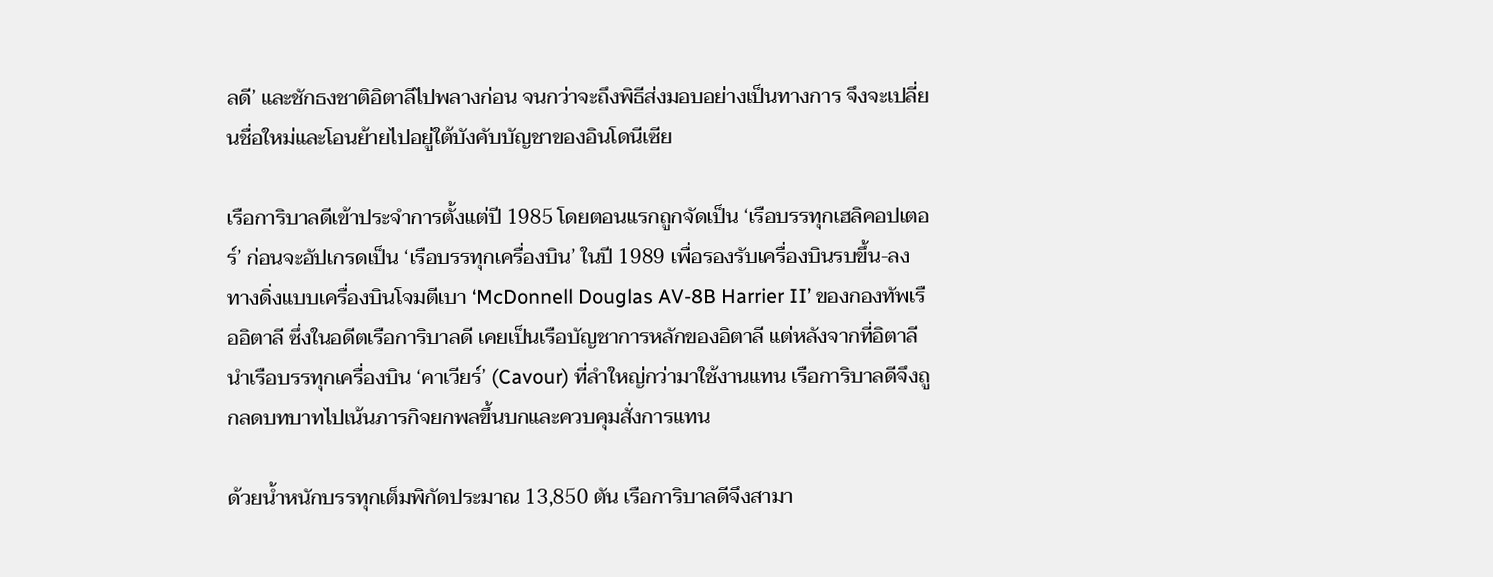ลดี’ และชักธงชาติอิตาลีไปพลางก่อน จนกว่าจะถึงพิธีส่งมอบอย่างเป็นทางการ จึงจะเปลี่ยนชื่อใหม่และโอนย้ายไปอยู่ใต้บังคับบัญชาของอินโดนีเซีย

เรือการิบาลดีเข้าประจำการตั้งแต่ปี 1985 โดยตอนแรกถูกจัดเป็น ‘เรือบรรทุกเฮลิคอปเตอร์’ ก่อนจะอัปเกรดเป็น ‘เรือบรรทุกเครื่องบิน’ ในปี 1989 เพื่อรองรับเครื่องบินรบขึ้น-ลงทางดิ่งแบบเครื่องบินโจมตีเบา ‘McDonnell Douglas AV-8B Harrier II’ ของกองทัพเรืออิตาลี ซึ่งในอดีตเรือการิบาลดี เคยเป็นเรือบัญชาการหลักของอิตาลี แต่หลังจากที่อิตาลีนำเรือบรรทุกเครื่องบิน ‘คาเวียร์’ (Cavour) ที่ลำใหญ่กว่ามาใช้งานแทน เรือการิบาลดีจึงถูกลดบทบาทไปเน้นภารกิจยกพลขึ้นบกและควบคุมสั่งการแทน

ด้วยน้ำหนักบรรทุกเต็มพิกัดประมาณ 13,850 ตัน เรือการิบาลดีจึงสามา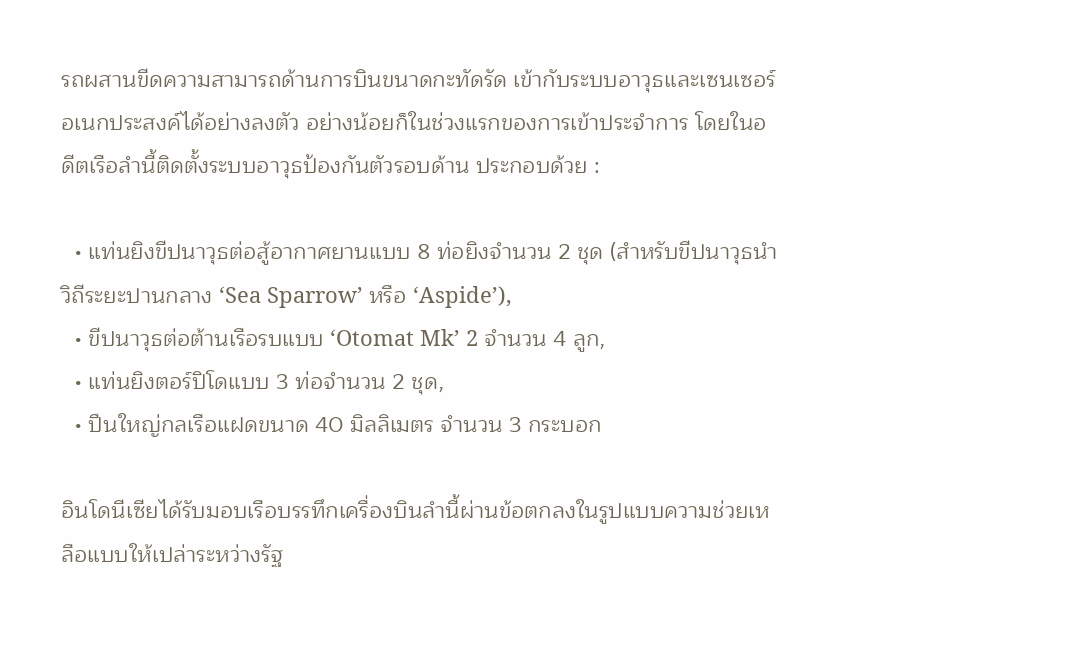รถผสานขีดความสามารถด้านการบินขนาดกะทัดรัด เข้ากับระบบอาวุธและเซนเซอร์อเนกประสงค์ได้อย่างลงตัว อย่างน้อยก็ในช่วงแรกของการเข้าประจำการ โดยในอดีตเรือลำนี้ติดตั้งระบบอาวุธป้องกันตัวรอบด้าน ประกอบด้วย :

  • แท่นยิงขีปนาวุธต่อสู้อากาศยานแบบ 8 ท่อยิงจำนวน 2 ชุด (สำหรับขีปนาวุธนำวิถีระยะปานกลาง ‘Sea Sparrow’ หรือ ‘Aspide’),
  • ขีปนาวุธต่อต้านเรือรบแบบ ‘Otomat Mk’ 2 จำนวน 4 ลูก,
  • แท่นยิงตอร์ปิโดแบบ 3 ท่อจำนวน 2 ชุด,
  • ปืนใหญ่กลเรือแฝดขนาด 40 มิลลิเมตร จำนวน 3 กระบอก

อินโดนีเซียได้รับมอบเรือบรรทึกเครื่องบินลำนี้ผ่านข้อตกลงในรูปแบบความช่วยเหลือแบบให้เปล่าระหว่างรัฐ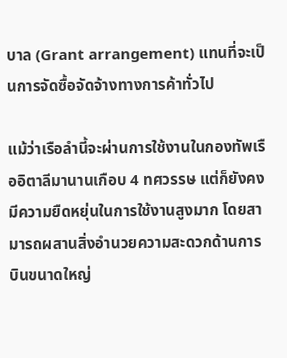บาล (Grant arrangement) แทนที่จะเป็นการจัดซื้อจัดจ้างทางการค้าทั่วไป

แม้ว่าเรือลำนี้จะผ่านการใช้งานในกองทัพเรืออิตาลีมานานเกือบ 4 ทศวรรษ แต่ก็ยังคงมีความยืดหยุ่นในการใช้งานสูงมาก โดยสามารถผสานสิ่งอำนวยความสะดวกด้านการบินขนาดใหญ่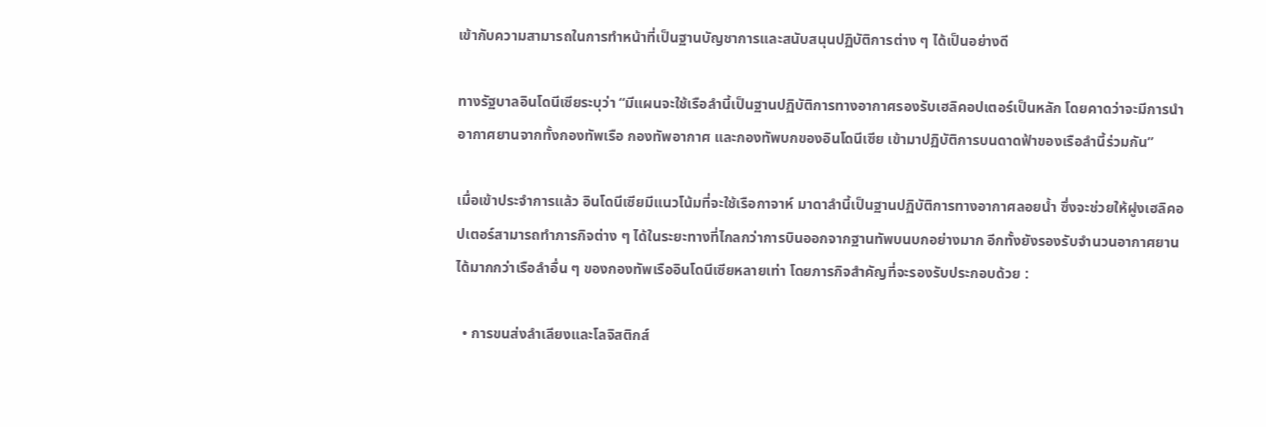เข้ากับความสามารถในการทำหน้าที่เป็นฐานบัญชาการและสนับสนุนปฏิบัติการต่าง ๆ ได้เป็นอย่างดี

ทางรัฐบาลอินโดนีเซียระบุว่า “มีแผนจะใช้เรือลำนี้เป็นฐานปฏิบัติการทางอากาศรองรับเฮลิคอปเตอร์เป็นหลัก โดยคาดว่าจะมีการนำอากาศยานจากทั้งกองทัพเรือ กองทัพอากาศ และกองทัพบกของอินโดนีเซีย เข้ามาปฏิบัติการบนดาดฟ้าของเรือลำนี้ร่วมกัน”

เมื่อเข้าประจำการแล้ว อินโดนีเซียมีแนวโน้มที่จะใช้เรือกาจาห์ มาดาลำนี้เป็นฐานปฏิบัติการทางอากาศลอยน้ำ ซึ่งจะช่วยให้ฝูงเฮลิคอปเตอร์สามารถทำภารกิจต่าง ๆ ได้ในระยะทางที่ไกลกว่าการบินออกจากฐานทัพบนบกอย่างมาก อีกทั้งยังรองรับจำนวนอากาศยานได้มากกว่าเรือลำอื่น ๆ ของกองทัพเรืออินโดนีเซียหลายเท่า โดยภารกิจสำคัญที่จะรองรับประกอบด้วย :

  • การขนส่งลำเลียงและโลจิสติกส์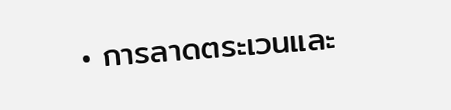• การลาดตระเวนและ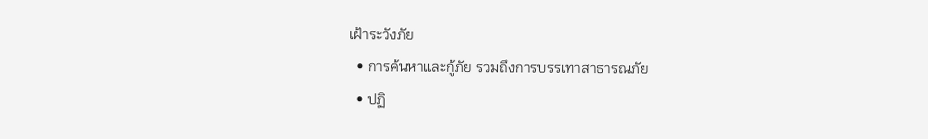เฝ้าระวังภัย
  • การค้นหาและกู้ภัย รวมถึงการบรรเทาสาธารณภัย
  • ปฏิ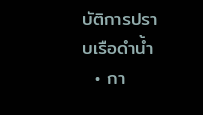บัติการปราบเรือดำน้ำ
  • กา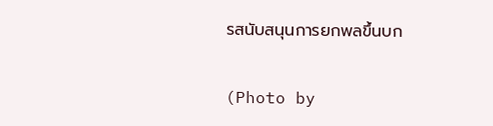รสนับสนุนการยกพลขึ้นบก

(Photo by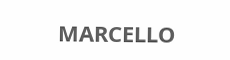MARCELLO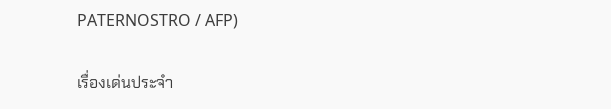PATERNOSTRO / AFP)

เรื่องเด่นประจำ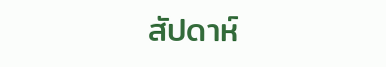สัปดาห์